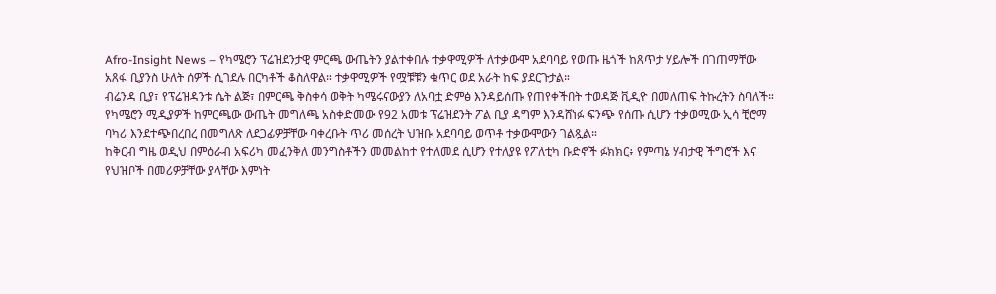Afro-Insight News – የካሜሮን ፕሬዝደንታዊ ምርጫ ውጤትን ያልተቀበሉ ተቃዋሚዎች ለተቃውሞ አደባባይ የወጡ ዜጎች ከጸጥታ ሃይሎች በገጠማቸው አጸፋ ቢያንስ ሁለት ሰዎች ሲገደሉ በርካቶች ቆስለዋል። ተቃዋሚዎች የሟቹቹን ቁጥር ወደ አራት ከፍ ያደርጉታል።
ብሬንዳ ቢያ፣ የፕሬዝዳንቱ ሴት ልጅ፣ በምርጫ ቅስቀሳ ወቅት ካሜሩናውያን ለአባቷ ድምፅ እንዳይሰጡ የጠየቀችበት ተወዳጅ ቪዲዮ በመለጠፍ ትኩረትን ስባለች።
የካሜሮን ሚዲያዎች ከምርጫው ውጤት መግለጫ አስቀድመው የ92 አመቱ ፕሬዝደንት ፖል ቢያ ዳግም እንዳሸነፉ ፍንጭ የሰጡ ሲሆን ተቃወሚው ኢሳ ቺሮማ ባካሪ እንደተጭበረበረ በመግለጽ ለደጋፊዎቻቸው ባቀረቡት ጥሪ መሰረት ህዝቡ አደባባይ ወጥቶ ተቃውሞውን ገልጿል።
ከቅርብ ግዜ ወዲህ በምዕራብ አፍሪካ መፈንቅለ መንግስቶችን መመልከተ የተለመደ ሲሆን የተለያዩ የፖለቲካ ቡድኖች ፉክክር፥ የምጣኔ ሃብታዊ ችግሮች እና የህዝቦች በመሪዎቻቸው ያላቸው እምነት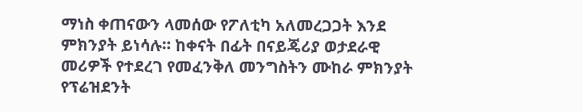ማነስ ቀጠናውን ላመሰው የፖለቲካ አለመረጋጋት እንደ ምክንያት ይነሳሉ። ከቀናት በፊት በናይጄሪያ ወታደራዊ መሪዎች የተደረገ የመፈንቅለ መንግስትን ሙከራ ምክንያት የፕሬዝደንት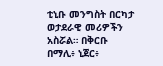ቲኒቡ መንግስት በርካታ ወታደራዊ መሪዎችን አስሯል። በቅርቡ በማሊ፥ ኒጀር፥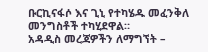ቡርኪናፋሶ እና ጊኒ የተካሄዱ መፈንቅለ መንግስቶች ተካሂደዋል።
አዳዲስ መረጃዎችን ለማግኘት –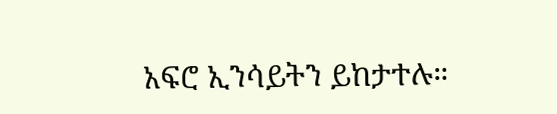አፍሮ ኢንሳይትን ይከታተሉ።